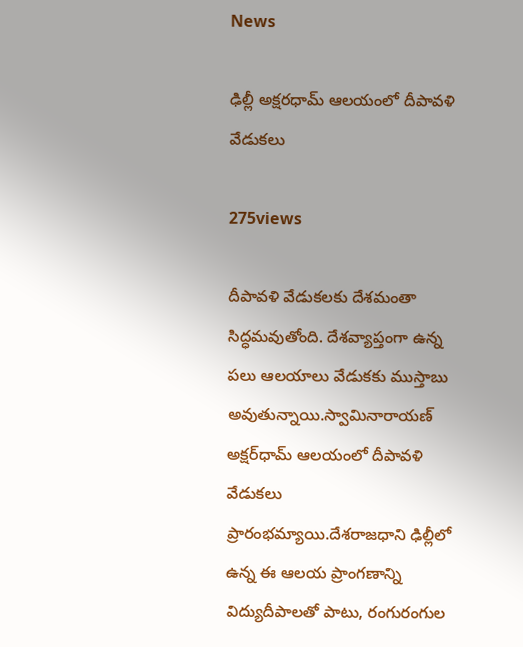News

ఢిల్లీ అక్షరధామ్ ఆలయంలో దీపావళి వేడుకలు

275views

దీపావళి వేడుకలకు దేశమంతా సిద్ధమవుతోంది. దేశవ్యాప్తంగా ఉన్న పలు ఆలయాలు వేడుకకు ముస్తాబు అవుతున్నాయి.స్వామినారాయణ్‌ అక్షర్‌ధామ్‌ ఆలయంలో దీపావళి వేడుకలు ప్రారంభమ్యాయి.దేశరాజధాని ఢిల్లీలో ఉన్న ఈ ఆలయ ప్రాంగణాన్ని విద్యుదీపాలతో పాటు, రంగురంగుల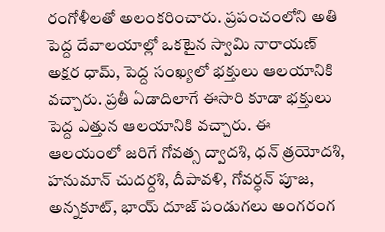రంగోళీలతో అలంకరించారు. ప్రపంచంలోని అతి పెద్ద దేవాలయాల్లో ఒకటైన స్వామి నారాయణ్‌ అక్షర ధామ్‌, పెద్ద సంఖ్యలో భక్తులు ఆలయానికి వచ్చారు. ప్రతీ ఏడాదిలాగే ఈసారి కూడా భక్తులు పెద్ద ఎత్తున ఆలయానికి వచ్చారు. ఈ ఆలయంలో జరిగే గోవత్స ద్వాదశి, ధన్‌ త్రయోదశి, హనుమాన్‌ చుదర్దశి, దీపావళి, గోవర్ధన్‌ పూజ, అన్నకూట్‌, భాయ్‌ దూజ్‌ పండుగలు అంగరంగ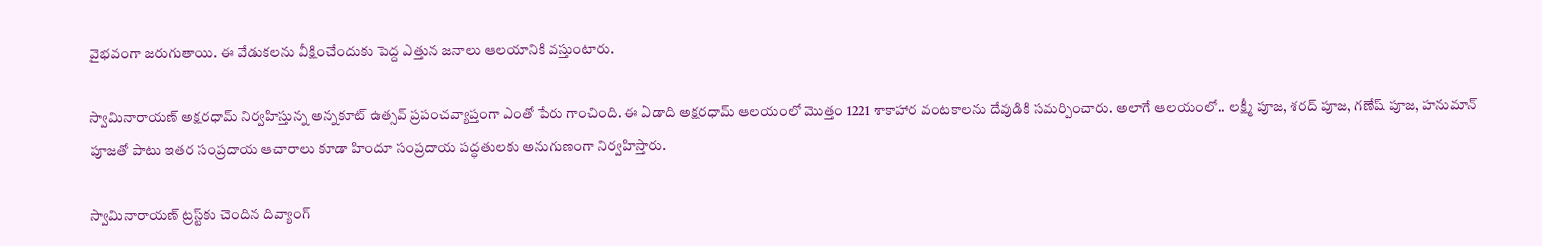వైభవంగా జరుగుతాయి. ఈ వేడుకలను వీక్షించేందుకు పెద్ద ఎత్తున జనాలు ఆలయానికి వస్తుంటారు.

స్వామినారాయణ్‌ అక్షరధామ్‌ నిర్వహిస్తున్న అన్నకూట్‌ ఉత్సవ్‌ ప్రపంచవ్యాప్తంగా ఎంతో పేరు గాంచింది. ఈ ఏడాది అక్షరధామ్‌ ఆలయంలో మొత్తం 1221 శాకాహార వంటకాలను దేవుడికి సమర్పించారు. అలాగే ఆలయంలో.. లక్ష్మీ పూజ, శరద్ పూజ, గణేష్ పూజ, హనుమాన్ పూజతో పాటు ఇతర సంప్రదాయ ఆచారాలు కూడా హిందూ సంప్రదాయ పద్ధతులకు అనుగుణంగా నిర్వహిస్తారు.

స్వామినారాయణ్‌ ట్రస్ట్‌కు చెందిన దివ్యాంగ్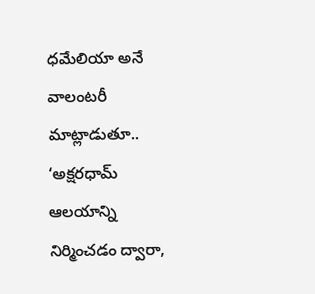ధమేలియా అనే వాలంటరీ మాట్లాడుతూ.. ‘అక్షరధామ్‌ ఆలయాన్ని నిర్మించడం ద్వారా,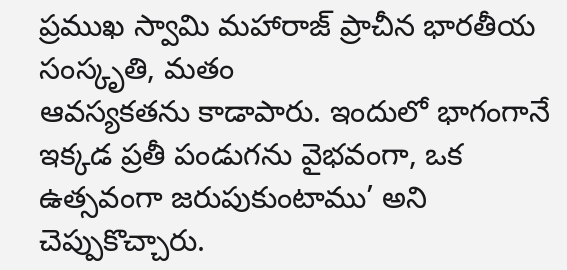ప్రముఖ స్వామి మహారాజ్‌ ప్రాచీన భారతీయ సంస్కృతి, మతం
ఆవస్యకతను కాడాపారు. ఇందులో భాగంగానే ఇక్కడ ప్రతీ పండుగను వైభవంగా, ఒక ఉత్సవంగా జరుపుకుంటాము’ అని చెప్పుకొచ్చారు.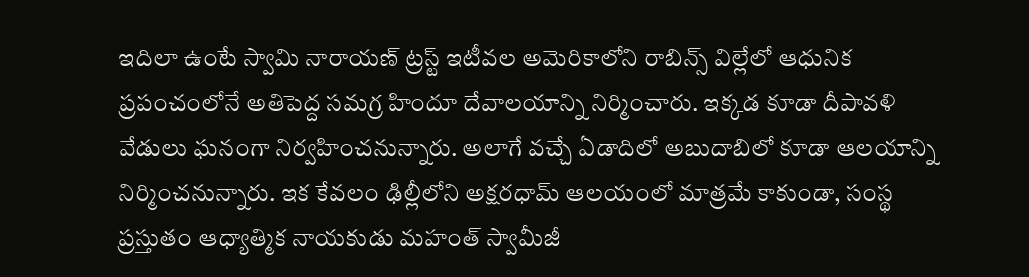ఇదిలా ఉంటే స్వామి నారాయణ్‌ ట్రస్ట్‌ ఇటీవల అమెరికాలోని రాబిన్స్‌ విల్లేలో ఆధునిక ప్రపంచంలోనే అతిపెద్ద సమగ్ర హిందూ దేవాలయాన్ని నిర్మించారు. ఇక్కడ కూడా దీపావళి వేడులు ఘనంగా నిర్వహించనున్నారు. అలాగే వచ్చే ఏడాదిలో అబుదాబిలో కూడా ఆలయాన్ని నిర్మించనున్నారు. ఇక కేవలం ఢిల్లీలోని అక్షరధామ్‌ ఆలయంలో మాత్రమే కాకుండా, సంస్థ ప్రస్తుతం ఆధ్యాత్మిక నాయకుడు మహంత్ స్వామీజీ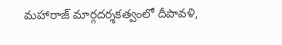మహారాజ్‌ మార్గదర్శకత్వంలో దీపావళి,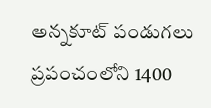అన్నకూట్‌ పండుగలు ప్రపంచంలోని 1400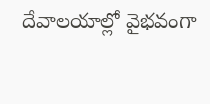దేవాలయాల్లో వైభవంగా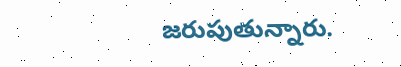జరుపుతున్నారు.